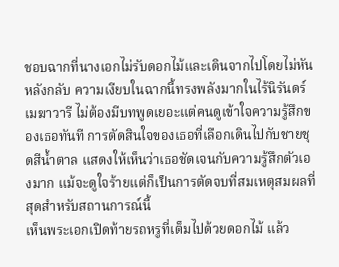ชอบฉากที่นางเอกไม่รับดอกไม้และเดินจากไปโดยไม่หันหลังกลับ ความเงียบในฉากนี้ทรงพลังมากในไร้นิรันดร์เมฆาวารี ไม่ต้องมีบทพูดเยอะแต่คนดูเข้าใจความรู้สึกของเธอทันที การตัดสินใจของเธอที่เลือกเดินไปกับชายชุดสีน้ำตาล แสดงให้เห็นว่าเธอชัดเจนกับความรู้สึกตัวเองมาก แม้จะดูใจร้ายแต่ก็เป็นการตัดจบที่สมเหตุสมผลที่สุดสำหรับสถานการณ์นี้
เห็นพระเอกเปิดท้ายรถหรูที่เต็มไปด้วยดอกไม้ แล้ว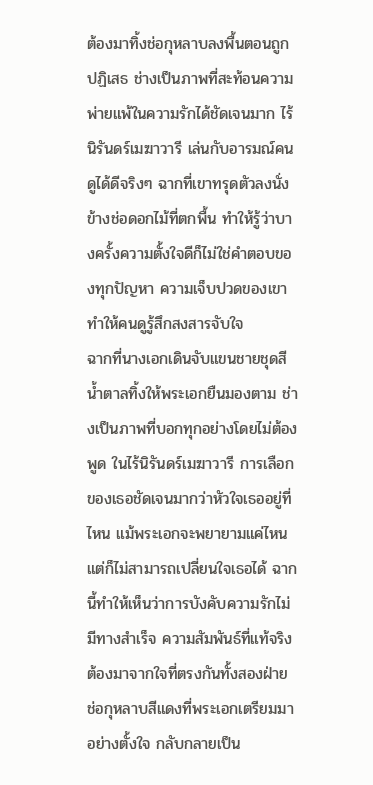ต้องมาทิ้งช่อกุหลาบลงพื้นตอนถูกปฏิเสธ ช่างเป็นภาพที่สะท้อนความพ่ายแพ้ในความรักได้ชัดเจนมาก ไร้นิรันดร์เมฆาวารี เล่นกับอารมณ์คนดูได้ดีจริงๆ ฉากที่เขาทรุดตัวลงนั่งข้างช่อดอกไม้ที่ตกพื้น ทำให้รู้ว่าบางครั้งความตั้งใจดีก็ไม่ใช่คำตอบของทุกปัญหา ความเจ็บปวดของเขาทำให้คนดูรู้สึกสงสารจับใจ
ฉากที่นางเอกเดินจับแขนชายชุดสีน้ำตาลทิ้งให้พระเอกยืนมองตาม ช่างเป็นภาพที่บอกทุกอย่างโดยไม่ต้องพูด ในไร้นิรันดร์เมฆาวารี การเลือกของเธอชัดเจนมากว่าหัวใจเธออยู่ที่ไหน แม้พระเอกจะพยายามแค่ไหนแต่ก็ไม่สามารถเปลี่ยนใจเธอได้ ฉากนี้ทำให้เห็นว่าการบังคับความรักไม่มีทางสำเร็จ ความสัมพันธ์ที่แท้จริงต้องมาจากใจที่ตรงกันทั้งสองฝ่าย
ช่อกุหลาบสีแดงที่พระเอกเตรียมมาอย่างตั้งใจ กลับกลายเป็น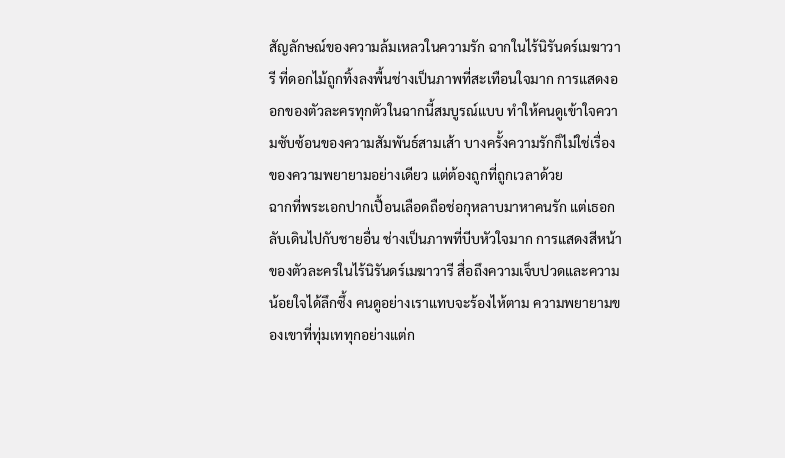สัญลักษณ์ของความล้มเหลวในความรัก ฉากในไร้นิรันดร์เมฆาวารี ที่ดอกไม้ถูกทิ้งลงพื้นช่างเป็นภาพที่สะเทือนใจมาก การแสดงออกของตัวละครทุกตัวในฉากนี้สมบูรณ์แบบ ทำให้คนดูเข้าใจความซับซ้อนของความสัมพันธ์สามเส้า บางครั้งความรักก็ไม่ใช่เรื่องของความพยายามอย่างเดียว แต่ต้องถูกที่ถูกเวลาด้วย
ฉากที่พระเอกปากเปื้อนเลือดถือช่อกุหลาบมาหาคนรัก แต่เธอกลับเดินไปกับชายอื่น ช่างเป็นภาพที่บีบหัวใจมาก การแสดงสีหน้าของตัวละครในไร้นิรันดร์เมฆาวารี สื่อถึงความเจ็บปวดและความน้อยใจได้ลึกซึ้ง คนดูอย่างเราแทบจะร้องไห้ตาม ความพยายามของเขาที่ทุ่มเททุกอย่างแต่ก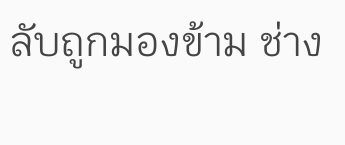ลับถูกมองข้าม ช่าง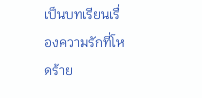เป็นบทเรียนเรื่องความรักที่โหดร้าย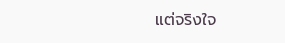แต่จริงใจ